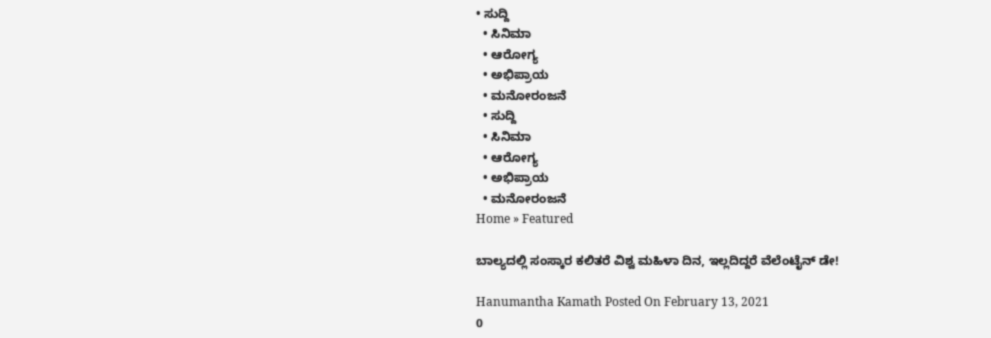• ಸುದ್ದಿ
  • ಸಿನಿಮಾ
  • ಆರೋಗ್ಯ
  • ಅಭಿಪ್ರಾಯ
  • ಮನೋರಂಜನೆ
  • ಸುದ್ದಿ
  • ಸಿನಿಮಾ
  • ಆರೋಗ್ಯ
  • ಅಭಿಪ್ರಾಯ
  • ಮನೋರಂಜನೆ
Home » Featured

ಬಾಲ್ಯದಲ್ಲಿ ಸಂಸ್ಕಾರ ಕಲಿತರೆ ವಿಶ್ವ ಮಹಿಳಾ ದಿನ, ಇಲ್ಲದಿದ್ದರೆ ವೆಲೆಂಟೈನ್ ಡೇ!

Hanumantha Kamath Posted On February 13, 2021
0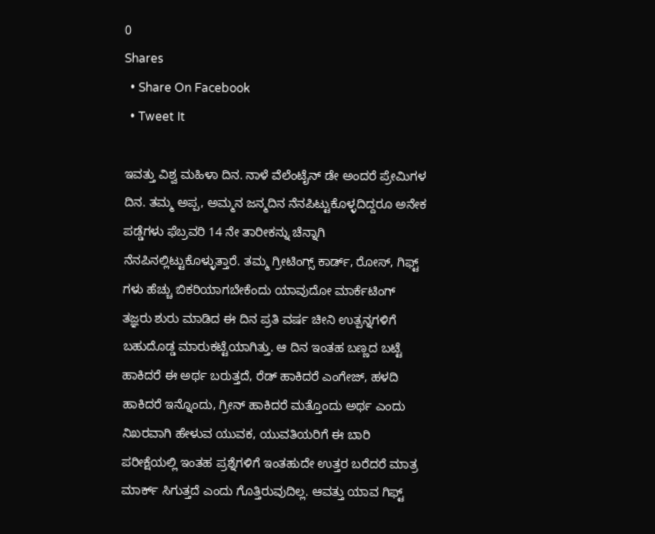0
Shares
  • Share On Facebook
  • Tweet It

ಇವತ್ತು ವಿಶ್ವ ಮಹಿಳಾ ದಿನ. ನಾಳೆ ವೆಲೆಂಟೈನ್ ಡೇ ಅಂದರೆ ಪ್ರೇಮಿಗಳ ದಿನ. ತಮ್ಮ ಅಪ್ಪ, ಅಮ್ಮನ ಜನ್ಮದಿನ ನೆನಪಿಟ್ಟುಕೊಳ್ಳದಿದ್ದರೂ ಅನೇಕ ಪಡ್ಡೆಗಳು ಫೆಬ್ರವರಿ 14 ನೇ ತಾರೀಕನ್ನು ಚೆನ್ನಾಗಿ ನೆನಪಿನಲ್ಲಿಟ್ಟುಕೊಳ್ಳುತ್ತಾರೆ. ತಮ್ಮ ಗ್ರೀಟಿಂಗ್ಸ್ ಕಾರ್ಡ್, ರೋಸ್, ಗಿಫ್ಟ್ ಗಳು ಹೆಚ್ಚು ಬಿಕರಿಯಾಗಬೇಕೆಂದು ಯಾವುದೋ ಮಾರ್ಕೆಟಿಂಗ್ ತಜ್ಞರು ಶುರು ಮಾಡಿದ ಈ ದಿನ ಪ್ರತಿ ವರ್ಷ ಚೀನಿ ಉತ್ಪನ್ನಗಳಿಗೆ ಬಹುದೊಡ್ಡ ಮಾರುಕಟ್ಟೆಯಾಗಿತ್ತು. ಆ ದಿನ ಇಂತಹ ಬಣ್ಣದ ಬಟ್ಟೆ ಹಾಕಿದರೆ ಈ ಅರ್ಥ ಬರುತ್ತದೆ, ರೆಡ್ ಹಾಕಿದರೆ ಎಂಗೇಜ್, ಹಳದಿ ಹಾಕಿದರೆ ಇನ್ನೊಂದು, ಗ್ರೀನ್ ಹಾಕಿದರೆ ಮತ್ತೊಂದು ಅರ್ಥ ಎಂದು ನಿಖರವಾಗಿ ಹೇಳುವ ಯುವಕ, ಯುವತಿಯರಿಗೆ ಈ ಬಾರಿ ಪರೀಕ್ಷೆಯಲ್ಲಿ ಇಂತಹ ಪ್ರಶ್ನೆಗಳಿಗೆ ಇಂತಹುದೇ ಉತ್ತರ ಬರೆದರೆ ಮಾತ್ರ ಮಾರ್ಕ್ ಸಿಗುತ್ತದೆ ಎಂದು ಗೊತ್ತಿರುವುದಿಲ್ಲ. ಆವತ್ತು ಯಾವ ಗಿಫ್ಟ್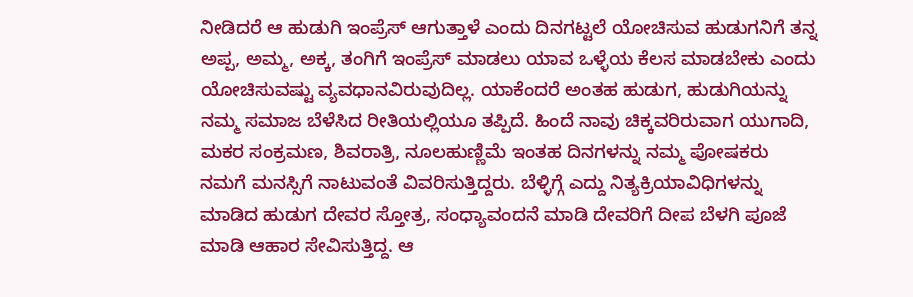ನೀಡಿದರೆ ಆ ಹುಡುಗಿ ಇಂಪ್ರೆಸ್ ಆಗುತ್ತಾಳೆ ಎಂದು ದಿನಗಟ್ಟಲೆ ಯೋಚಿಸುವ ಹುಡುಗನಿಗೆ ತನ್ನ ಅಪ್ಪ, ಅಮ್ಮ, ಅಕ್ಕ, ತಂಗಿಗೆ ಇಂಪ್ರೆಸ್ ಮಾಡಲು ಯಾವ ಒಳ್ಳೆಯ ಕೆಲಸ ಮಾಡಬೇಕು ಎಂದು ಯೋಚಿಸುವಷ್ಟು ವ್ಯವಧಾನವಿರುವುದಿಲ್ಲ. ಯಾಕೆಂದರೆ ಅಂತಹ ಹುಡುಗ, ಹುಡುಗಿಯನ್ನು ನಮ್ಮ ಸಮಾಜ ಬೆಳೆಸಿದ ರೀತಿಯಲ್ಲಿಯೂ ತಪ್ಪಿದೆ. ಹಿಂದೆ ನಾವು ಚಿಕ್ಕವರಿರುವಾಗ ಯುಗಾದಿ, ಮಕರ ಸಂಕ್ರಮಣ, ಶಿವರಾತ್ರಿ, ನೂಲಹುಣ್ಣಿಮೆ ಇಂತಹ ದಿನಗಳನ್ನು ನಮ್ಮ ಪೋಷಕರು ನಮಗೆ ಮನಸ್ಸಿಗೆ ನಾಟುವಂತೆ ವಿವರಿಸುತ್ತಿದ್ದರು. ಬೆಳ್ಳಿಗ್ಗೆ ಎದ್ದು ನಿತ್ಯಕ್ರಿಯಾವಿಧಿಗಳನ್ನು ಮಾಡಿದ ಹುಡುಗ ದೇವರ ಸ್ತೋತ್ರ, ಸಂಧ್ಯಾವಂದನೆ ಮಾಡಿ ದೇವರಿಗೆ ದೀಪ ಬೆಳಗಿ ಪೂಜೆ ಮಾಡಿ ಆಹಾರ ಸೇವಿಸುತ್ತಿದ್ದ. ಆ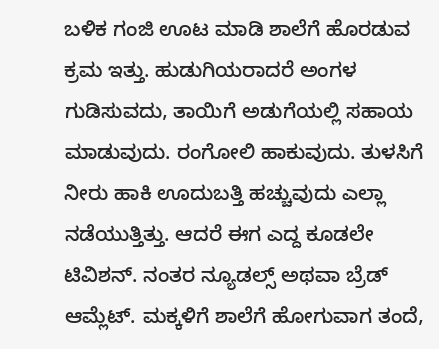ಬಳಿಕ ಗಂಜಿ ಊಟ ಮಾಡಿ ಶಾಲೆಗೆ ಹೊರಡುವ ಕ್ರಮ ಇತ್ತು. ಹುಡುಗಿಯರಾದರೆ ಅಂಗಳ ಗುಡಿಸುವದು, ತಾಯಿಗೆ ಅಡುಗೆಯಲ್ಲಿ ಸಹಾಯ ಮಾಡುವುದು. ರಂಗೋಲಿ ಹಾಕುವುದು. ತುಳಸಿಗೆ ನೀರು ಹಾಕಿ ಊದುಬತ್ತಿ ಹಚ್ಚುವುದು ಎಲ್ಲಾ ನಡೆಯುತ್ತಿತ್ತು. ಆದರೆ ಈಗ ಎದ್ದ ಕೂಡಲೇ ಟಿವಿಶನ್. ನಂತರ ನ್ಯೂಡಲ್ಸ್ ಅಥವಾ ಬ್ರೆಡ್ ಆಮ್ಲೆಟ್. ಮಕ್ಕಳಿಗೆ ಶಾಲೆಗೆ ಹೋಗುವಾಗ ತಂದೆ,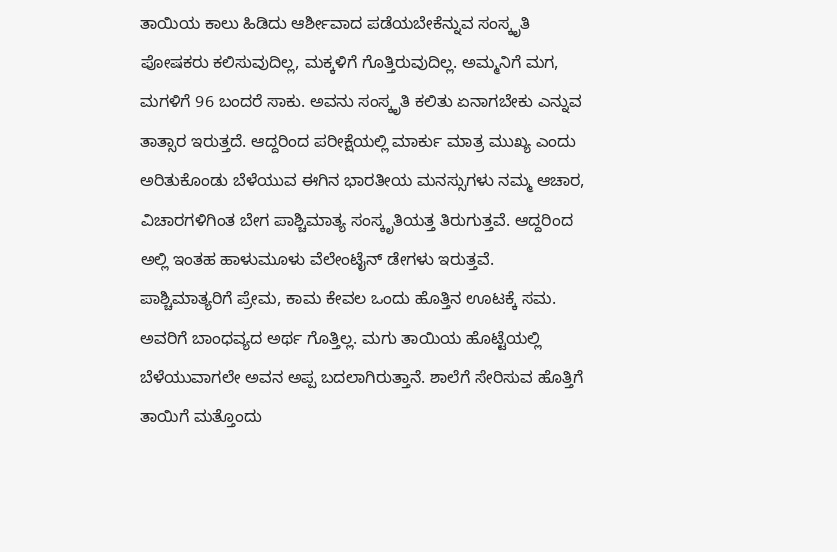ತಾಯಿಯ ಕಾಲು ಹಿಡಿದು ಆರ್ಶೀವಾದ ಪಡೆಯಬೇಕೆನ್ನುವ ಸಂಸ್ಕೃತಿ ಪೋಷಕರು ಕಲಿಸುವುದಿಲ್ಲ, ಮಕ್ಕಳಿಗೆ ಗೊತ್ತಿರುವುದಿಲ್ಲ. ಅಮ್ಮನಿಗೆ ಮಗ, ಮಗಳಿಗೆ 96 ಬಂದರೆ ಸಾಕು. ಅವನು ಸಂಸ್ಕೃತಿ ಕಲಿತು ಏನಾಗಬೇಕು ಎನ್ನುವ ತಾತ್ಸಾರ ಇರುತ್ತದೆ. ಆದ್ದರಿಂದ ಪರೀಕ್ಷೆಯಲ್ಲಿ ಮಾರ್ಕು ಮಾತ್ರ ಮುಖ್ಯ ಎಂದು ಅರಿತುಕೊಂಡು ಬೆಳೆಯುವ ಈಗಿನ ಭಾರತೀಯ ಮನಸ್ಸುಗಳು ನಮ್ಮ ಆಚಾರ, ವಿಚಾರಗಳಿಗಿಂತ ಬೇಗ ಪಾಶ್ಚಿಮಾತ್ಯ ಸಂಸ್ಕೃತಿಯತ್ತ ತಿರುಗುತ್ತವೆ. ಆದ್ದರಿಂದ ಅಲ್ಲಿ ಇಂತಹ ಹಾಳುಮೂಳು ವೆಲೇಂಟೈನ್ ಡೇಗಳು ಇರುತ್ತವೆ.
ಪಾಶ್ಚಿಮಾತ್ಯರಿಗೆ ಪ್ರೇಮ, ಕಾಮ ಕೇವಲ ಒಂದು ಹೊತ್ತಿನ ಊಟಕ್ಕೆ ಸಮ. ಅವರಿಗೆ ಬಾಂಧವ್ಯದ ಅರ್ಥ ಗೊತ್ತಿಲ್ಲ. ಮಗು ತಾಯಿಯ ಹೊಟ್ಟೆಯಲ್ಲಿ ಬೆಳೆಯುವಾಗಲೇ ಅವನ ಅಪ್ಪ ಬದಲಾಗಿರುತ್ತಾನೆ. ಶಾಲೆಗೆ ಸೇರಿಸುವ ಹೊತ್ತಿಗೆ ತಾಯಿಗೆ ಮತ್ತೊಂದು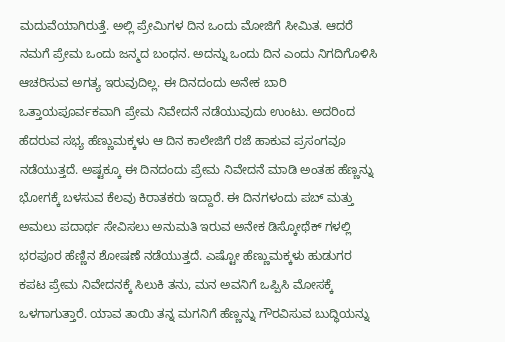ಮದುವೆಯಾಗಿರುತ್ತೆ. ಅಲ್ಲಿ ಪ್ರೇಮಿಗಳ ದಿನ ಒಂದು ಮೋಜಿಗೆ ಸೀಮಿತ. ಆದರೆ ನಮಗೆ ಪ್ರೇಮ ಒಂದು ಜನ್ಮದ ಬಂಧನ. ಅದನ್ನು ಒಂದು ದಿನ ಎಂದು ನಿಗದಿಗೊಳಿಸಿ ಆಚರಿಸುವ ಅಗತ್ಯ ಇರುವುದಿಲ್ಲ. ಈ ದಿನದಂದು ಅನೇಕ ಬಾರಿ ಒತ್ತಾಯಪೂರ್ವಕವಾಗಿ ಪ್ರೇಮ ನಿವೇದನೆ ನಡೆಯುವುದು ಉಂಟು. ಅದರಿಂದ ಹೆದರುವ ಸಭ್ಯ ಹೆಣ್ಣುಮಕ್ಕಳು ಆ ದಿನ ಕಾಲೇಜಿಗೆ ರಜೆ ಹಾಕುವ ಪ್ರಸಂಗವೂ ನಡೆಯುತ್ತದೆ. ಅಷ್ಟಕ್ಕೂ ಈ ದಿನದಂದು ಪ್ರೇಮ ನಿವೇದನೆ ಮಾಡಿ ಅಂತಹ ಹೆಣ್ಣನ್ನು ಭೋಗಕ್ಕೆ ಬಳಸುವ ಕೆಲವು ಕಿರಾತಕರು ಇದ್ದಾರೆ. ಈ ದಿನಗಳಂದು ಪಬ್ ಮತ್ತು ಅಮಲು ಪದಾರ್ಥ ಸೇವಿಸಲು ಅನುಮತಿ ಇರುವ ಅನೇಕ ಡಿಸ್ಕೋಥೆಕ್ ಗಳಲ್ಲಿ ಭರಪೂರ ಹೆಣ್ಣಿನ ಶೋಷಣೆ ನಡೆಯುತ್ತದೆ. ಎಷ್ಟೋ ಹೆಣ್ಣುಮಕ್ಕಳು ಹುಡುಗರ ಕಪಟ ಪ್ರೇಮ ನಿವೇದನಕ್ಕೆ ಸಿಲುಕಿ ತನು, ಮನ ಅವನಿಗೆ ಒಪ್ಪಿಸಿ ಮೋಸಕ್ಕೆ ಒಳಗಾಗುತ್ತಾರೆ. ಯಾವ ತಾಯಿ ತನ್ನ ಮಗನಿಗೆ ಹೆಣ್ಣನ್ನು ಗೌರವಿಸುವ ಬುದ್ಧಿಯನ್ನು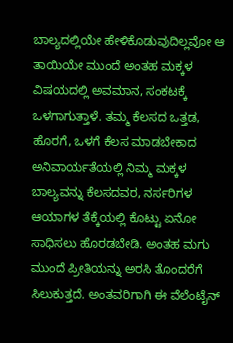ಬಾಲ್ಯದಲ್ಲಿಯೇ ಹೇಳಿಕೊಡುವುದಿಲ್ಲವೋ ಆ ತಾಯಿಯೇ ಮುಂದೆ ಅಂತಹ ಮಕ್ಕಳ ವಿಷಯದಲ್ಲಿ ಅವಮಾನ, ಸಂಕಟಕ್ಕೆ ಒಳಗಾಗುತ್ತಾಳೆ. ತಮ್ಮ ಕೆಲಸದ ಒತ್ತಡ, ಹೊರಗೆ, ಒಳಗೆ ಕೆಲಸ ಮಾಡಬೇಕಾದ ಅನಿವಾರ್ಯತೆಯಲ್ಲಿ ನಿಮ್ಮ ಮಕ್ಕಳ ಬಾಲ್ಯವನ್ನು ಕೆಲಸದವರ, ನರ್ಸರಿಗಳ ಆಯಾಗಳ ತೆಕ್ಕೆಯಲ್ಲಿ ಕೊಟ್ಟು ಏನೋ ಸಾಧಿಸಲು ಹೊರಡಬೇಡಿ. ಅಂತಹ ಮಗು ಮುಂದೆ ಪ್ರೀತಿಯನ್ನು ಅರಸಿ ತೊಂದರೆಗೆ ಸಿಲುಕುತ್ತದೆ. ಅಂತವರಿಗಾಗಿ ಈ ವೆಲೆಂಟೈನ್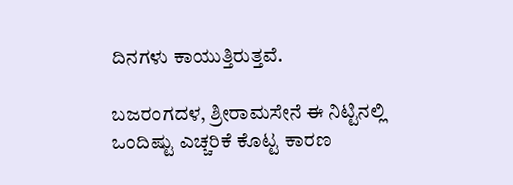ದಿನಗಳು ಕಾಯುತ್ತಿರುತ್ತವೆ.

ಬಜರಂಗದಳ, ಶ್ರೀರಾಮಸೇನೆ ಈ ನಿಟ್ಟಿನಲ್ಲಿ ಒಂದಿಷ್ಟು ಎಚ್ಚರಿಕೆ ಕೊಟ್ಟ ಕಾರಣ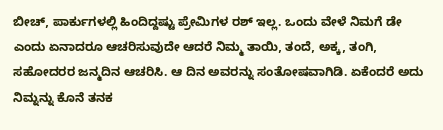ಬೀಚ್, ಪಾರ್ಕುಗಳಲ್ಲಿ ಹಿಂದಿದ್ದಷ್ಟು ಪ್ರೇಮಿಗಳ ರಶ್ ಇಲ್ಲ. ಒಂದು ವೇಳೆ ನಿಮಗೆ ಡೇ ಎಂದು ಏನಾದರೂ ಆಚರಿಸುವುದೇ ಆದರೆ ನಿಮ್ಮ ತಾಯಿ, ತಂದೆ, ಅಕ್ಕ, ತಂಗಿ, ಸಹೋದರರ ಜನ್ಮದಿನ ಆಚರಿಸಿ. ಆ ದಿನ ಅವರನ್ನು ಸಂತೋಷವಾಗಿಡಿ. ಏಕೆಂದರೆ ಅದು ನಿಮ್ನನ್ನು ಕೊನೆ ತನಕ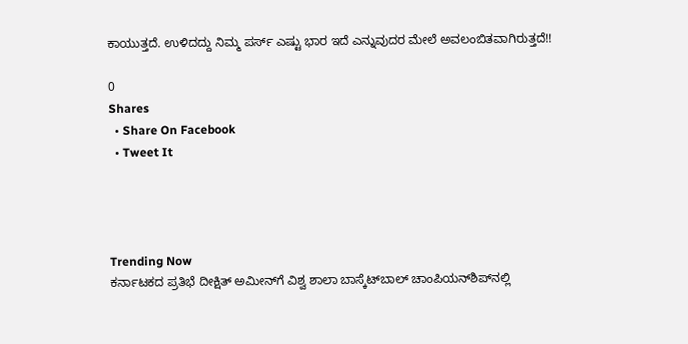ಕಾಯುತ್ತದೆ. ಉಳಿದದ್ದು ನಿಮ್ಮ ಪರ್ಸ್ ಎಷ್ಟು ಭಾರ ಇದೆ ಎನ್ನುವುದರ ಮೇಲೆ ಅವಲಂಬಿತವಾಗಿರುತ್ತದೆ!!

0
Shares
  • Share On Facebook
  • Tweet It




Trending Now
ಕರ್ನಾಟಕದ ಪ್ರತಿಭೆ ದೀಕ್ಷಿತ್ ಅಮೀನ್‌ಗೆ ವಿಶ್ವ ಶಾಲಾ ಬಾಸ್ಕೆಟ್‌ಬಾಲ್ ಚಾಂಪಿಯನ್‌ಶಿಪ್‌ನಲ್ಲಿ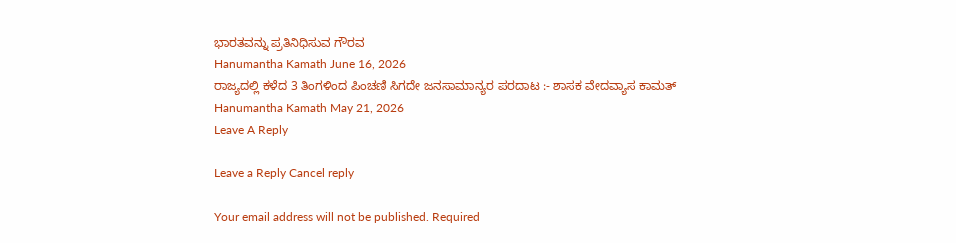ಭಾರತವನ್ನು ಪ್ರತಿನಿಧಿಸುವ ಗೌರವ
Hanumantha Kamath June 16, 2026
ರಾಜ್ಯದಲ್ಲಿ ಕಳೆದ 3 ತಿಂಗಳಿಂದ ಪಿಂಚಣಿ ಸಿಗದೇ ಜನಸಾಮಾನ್ಯರ ಪರದಾಟ :- ಶಾಸಕ ವೇದವ್ಯಾಸ ಕಾಮತ್
Hanumantha Kamath May 21, 2026
Leave A Reply

Leave a Reply Cancel reply

Your email address will not be published. Required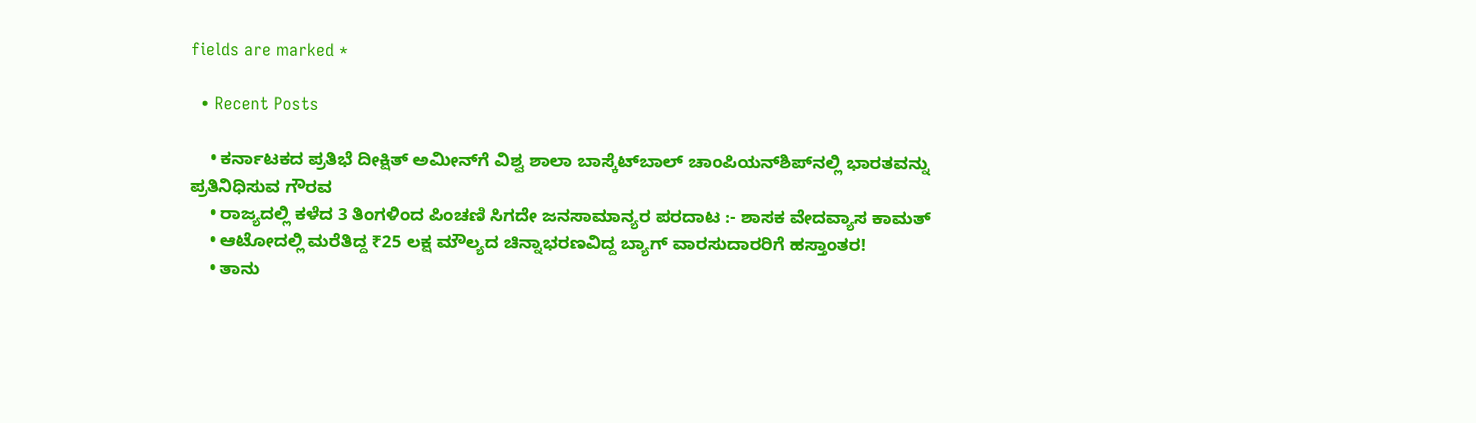fields are marked *

  • Recent Posts

    • ಕರ್ನಾಟಕದ ಪ್ರತಿಭೆ ದೀಕ್ಷಿತ್ ಅಮೀನ್‌ಗೆ ವಿಶ್ವ ಶಾಲಾ ಬಾಸ್ಕೆಟ್‌ಬಾಲ್ ಚಾಂಪಿಯನ್‌ಶಿಪ್‌ನಲ್ಲಿ ಭಾರತವನ್ನು ಪ್ರತಿನಿಧಿಸುವ ಗೌರವ
    • ರಾಜ್ಯದಲ್ಲಿ ಕಳೆದ 3 ತಿಂಗಳಿಂದ ಪಿಂಚಣಿ ಸಿಗದೇ ಜನಸಾಮಾನ್ಯರ ಪರದಾಟ :- ಶಾಸಕ ವೇದವ್ಯಾಸ ಕಾಮತ್
    • ಆಟೋದಲ್ಲಿ ಮರೆತಿದ್ದ ₹25 ಲಕ್ಷ ಮೌಲ್ಯದ ಚಿನ್ನಾಭರಣವಿದ್ದ ಬ್ಯಾಗ್ ವಾರಸುದಾರರಿಗೆ ಹಸ್ತಾಂತರ!
    • ತಾನು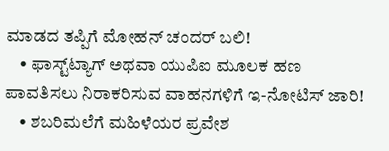ಮಾಡದ ತಪ್ಪಿಗೆ ಮೋಹನ್ ಚಂದರ್ ಬಲಿ!
    • ಫಾಸ್ಟ್‌ಟ್ಯಾಗ್ ಅಥವಾ ಯುಪಿಐ ಮೂಲಕ ಹಣ ಪಾವತಿಸಲು ನಿರಾಕರಿಸುವ ವಾಹನಗಳಿಗೆ ಇ-ನೋಟಿಸ್ ಜಾರಿ!
    • ಶಬರಿಮಲೆಗೆ ಮಹಿಳೆಯರ ಪ್ರವೇಶ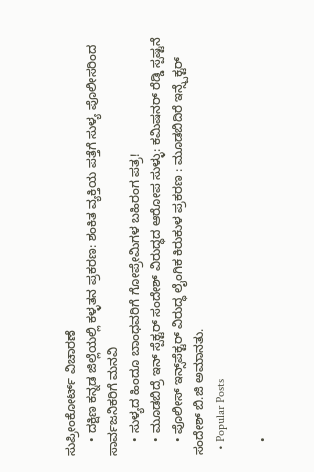ಸುಪ್ರೀಂಕೋರ್ಟ್ ವಿಚಾರಣೆ
    • ದಕ್ಷಿಣ ಕನ್ನಡ ಜಿಲ್ಲೆಯಲ್ಲಿ ಕಳ್ಳತನ ಪ್ರಕರಣ: ಶಂಕಿತ ವ್ಯಕ್ತಿಯ ಪತ್ತೆಗೆ ಸುಳ್ಯ ಪೊಲೀಸರಿಂದ ಸಾರ್ವಜನಿಕರಿಗೆ ಮನವಿ
    • ಸುಳ್ಯದ ಹಿಂದೂ ಬಾಂಧವರಿಗೆ ಗೋಪ್ರೇಮಿಗಳ ಬಹಿರಂಗ ಪತ್ರ!
    • ಮೂಡಬಿದ್ರೆ ಇನ್ ಸ್ಪೆಕ್ಟ‌ರ್ ಸಂದೇಶ್ ವಿರುದ್ಧದ ಆರೋಪ ಸುಳ್ಳು: ಕಮಿಷನ‌ರ್ ರೆಡ್ಡಿ ಸ್ಪಷ್ಟನೆ
    • ಪೊಲೀಸ್ ಇನ್ಸ್‌ಪೆಕ್ಟರ್ ವಿರುದ್ಧ ಲೈಂಗಿಕ ಕಿರುಕುಳ ಪ್ರಕರಣ : ಮೂಡಬಿದಿರೆ ಇನ್ಸ್ಪೆಕ್ಟರ್ ಸಂದೇಶ್ ಬಿ.ಜಿ ಅಮಾನತು.
  • Popular Posts

    •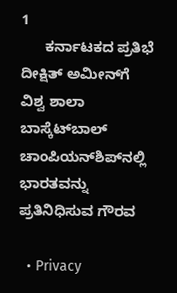1
      ಕರ್ನಾಟಕದ ಪ್ರತಿಭೆ ದೀಕ್ಷಿತ್ ಅಮೀನ್‌ಗೆ ವಿಶ್ವ ಶಾಲಾ ಬಾಸ್ಕೆಟ್‌ಬಾಲ್ ಚಾಂಪಿಯನ್‌ಶಿಪ್‌ನಲ್ಲಿ ಭಾರತವನ್ನು ಪ್ರತಿನಿಧಿಸುವ ಗೌರವ

  • Privacy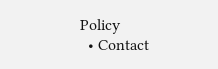Policy
  • Contact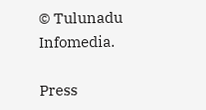© Tulunadu Infomedia.

Press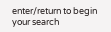enter/return to begin your search